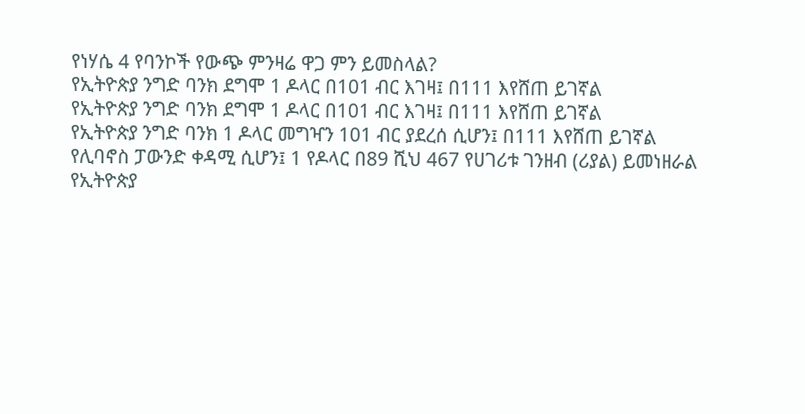የነሃሴ 4 የባንኮች የውጭ ምንዛሬ ዋጋ ምን ይመስላል?
የኢትዮጵያ ንግድ ባንክ ደግሞ 1 ዶላር በ101 ብር እገዛ፤ በ111 እየሸጠ ይገኛል
የኢትዮጵያ ንግድ ባንክ ደግሞ 1 ዶላር በ101 ብር እገዛ፤ በ111 እየሸጠ ይገኛል
የኢትዮጵያ ንግድ ባንክ 1 ዶላር መግዣን 101 ብር ያደረሰ ሲሆን፤ በ111 እየሸጠ ይገኛል
የሊባኖስ ፓውንድ ቀዳሚ ሲሆን፤ 1 የዶላር በ89 ሺህ 467 የሀገሪቱ ገንዘብ (ሪያል) ይመነዘራል
የኢትዮጵያ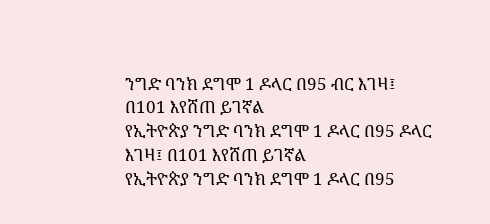ንግድ ባንክ ደግሞ 1 ዶላር በ95 ብር እገዛ፤ በ101 እየሸጠ ይገኛል
የኢትዮጵያ ንግድ ባንክ ደግሞ 1 ዶላር በ95 ዶላር እገዛ፤ በ101 እየሸጠ ይገኛል
የኢትዮጵያ ንግድ ባንክ ደግሞ 1 ዶላር በ95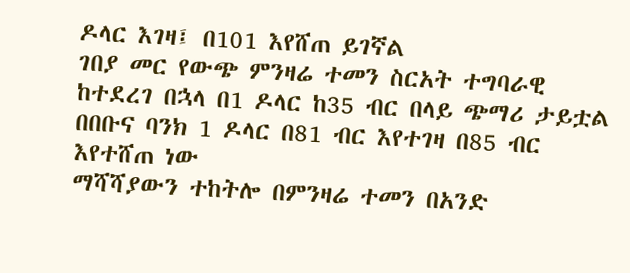ዶላር እገዛ፤ በ101 እየሸጠ ይገኛል
ገበያ መር የውጭ ምንዛሬ ተመን ስርአት ተግባራዊ ከተደረገ በኋላ በ1 ዶላር ከ35 ብር በላይ ጭማሪ ታይቷል
በበቡና ባንክ 1 ዶላር በ81 ብር እየተገዛ በ85 ብር እየተሸጠ ነው
ማሻሻያውን ተከትሎ በምንዛሬ ተመን በአንድ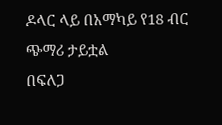ዶላር ላይ በአማካይ የ18 ብር ጭማሪ ታይቷል
በፍለጋ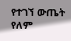የተገኘ ውጤት የለም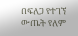በፍለጋ የተገኘ ውጤት የለም